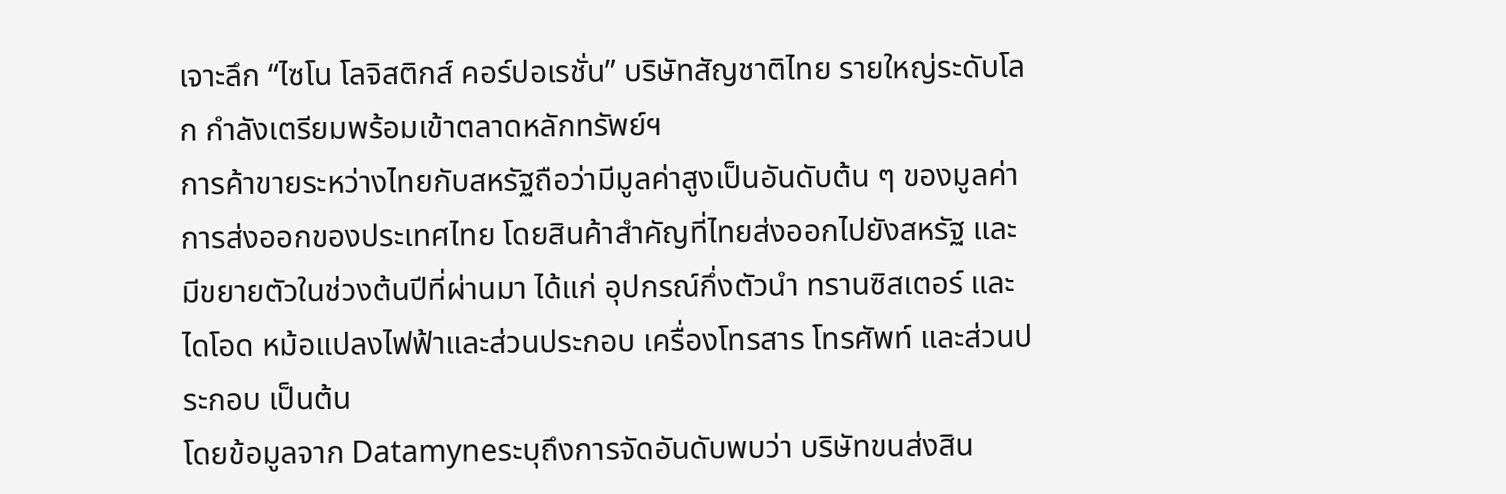เจาะลึก “ไซโน โลจิสติกส์ คอร์ปอเรชั่น” บริษัทสัญชาติไทย รายใหญ่ระดับโลก กำลังเตรียมพร้อมเข้าตลาดหลักทรัพย์ฯ
การค้าขายระหว่างไทยกับสหรัฐถือว่ามีมูลค่าสูงเป็นอันดับต้น ๆ ของมูลค่าการส่งออกของประเทศไทย โดยสินค้าสำคัญที่ไทยส่งออกไปยังสหรัฐ และมีขยายตัวในช่วงต้นปีที่ผ่านมา ได้แก่ อุปกรณ์กึ่งตัวนำ ทรานซิสเตอร์ และไดโอด หม้อแปลงไฟฟ้าและส่วนประกอบ เครื่องโทรสาร โทรศัพท์ และส่วนประกอบ เป็นต้น
โดยข้อมูลจาก Datamyneระบุถึงการจัดอันดับพบว่า บริษัทขนส่งสิน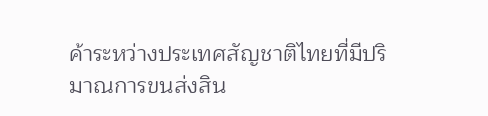ค้าระหว่างประเทศสัญชาติไทยที่มีปริมาณการขนส่งสิน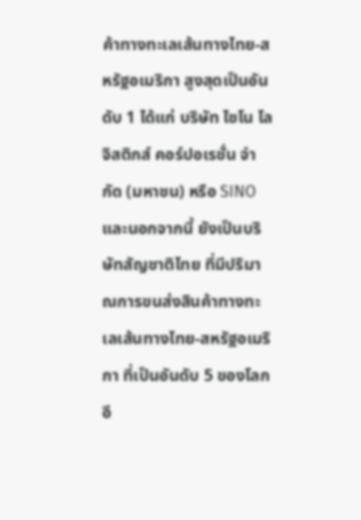ค้าทางทะเลเส้นทางไทย-สหรัฐอเมริกา สูงสุดเป็นอันดับ 1 ได้แก่ บริษัท ไซโน โลจิสติกส์ คอร์ปอเรชั่น จำกัด (มหาชน) หรือ SINOและนอกจากนี้ ยังเป็นบริษัทสัญชาติไทย ที่มีปริมาณการขนส่งสินค้าทางทะเลเส้นทางไทย-สหรัฐอเมริกา ที่เป็นอันดับ 5 ของโลกอี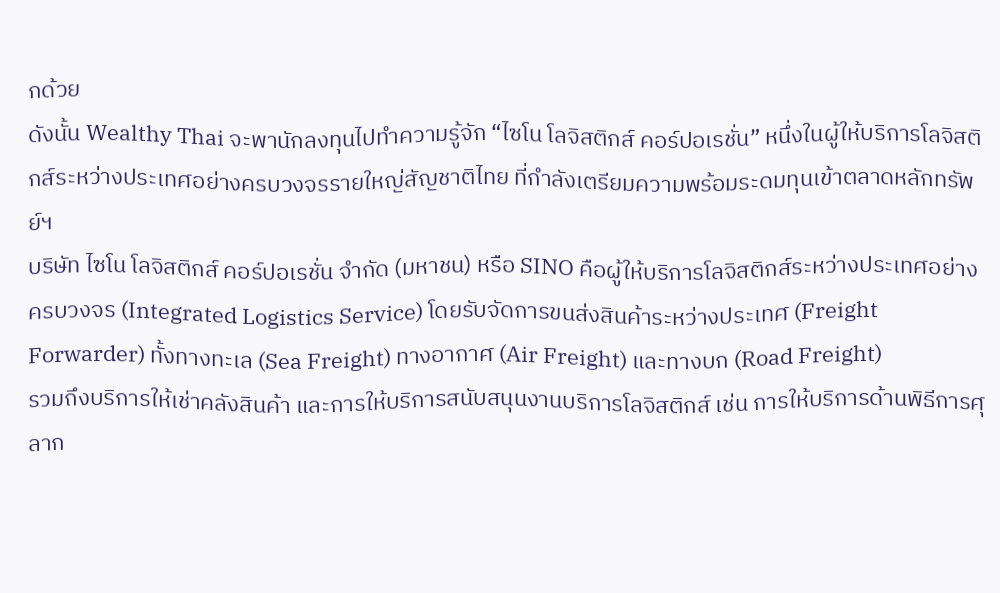กด้วย
ดังนั้น Wealthy Thai จะพานักลงทุนไปทำความรู้จัก “ไซโน โลจิสติกส์ คอร์ปอเรชั่น” หนึ่งในผู้ให้บริการโลจิสติกส์ระหว่างประเทศอย่างครบวงจรรายใหญ่สัญชาติไทย ที่กำลังเตรียมความพร้อมระดมทุนเข้าตลาดหลักทรัพย์ฯ
บริษัท ไซโน โลจิสติกส์ คอร์ปอเรชั่น จำกัด (มหาชน) หรือ SINO คือผู้ให้บริการโลจิสติกส์ระหว่างประเทศอย่างครบวงจร (Integrated Logistics Service) โดยรับจัดการขนส่งสินค้าระหว่างประเทศ (Freight Forwarder) ทั้งทางทะเล (Sea Freight) ทางอากาศ (Air Freight) และทางบก (Road Freight)
รวมถึงบริการให้เช่าคลังสินค้า และการให้บริการสนับสนุนงานบริการโลจิสติกส์ เช่น การให้บริการด้านพิธีการศุลาก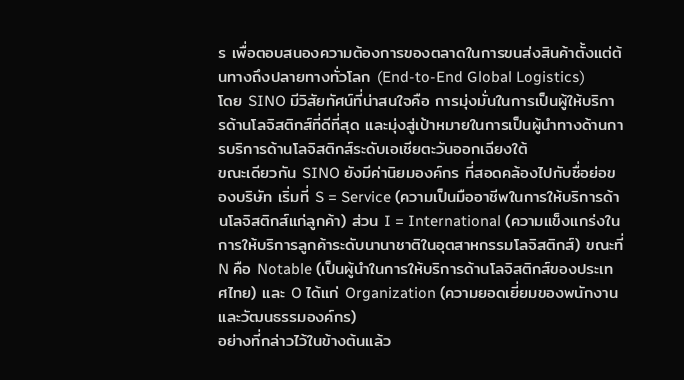ร เพื่อตอบสนองความต้องการของตลาดในการขนส่งสินค้าตั้งแต่ต้นทางถึงปลายทางทั่วโลก (End-to-End Global Logistics)
โดย SINO มีวิสัยทัศน์ที่น่าสนใจคือ การมุ่งมั่นในการเป็นผู้ให้บริการด้านโลจิสติกส์ที่ดีที่สุด และมุ่งสู่เป้าหมายในการเป็นผู้นำทางด้านการบริการด้านโลจิสติกส์ระดับเอเชียตะวันออกเฉียงใต้
ขณะเดียวกัน SINO ยังมีค่านิยมองค์กร ที่สอดคล้องไปกับชื่อย่อของบริษัท เริ่มที่ S = Service (ความเป็นมืออาชีพในการให้บริการด้านโลจิสติกส์แก่ลูกค้า) ส่วน I = International (ความแข็งแกร่งในการให้บริการลูกค้าระดับนานาชาติในอุตสาหกรรมโลจิสติกส์) ขณะที่ N คือ Notable (เป็นผู้นำในการให้บริการด้านโลจิสติกส์ของประเทศไทย) และ O ได้แก่ Organization (ความยอดเยี่ยมของพนักงานและวัฒนธรรมองค์กร)
อย่างที่กล่าวไว้ในข้างต้นแล้ว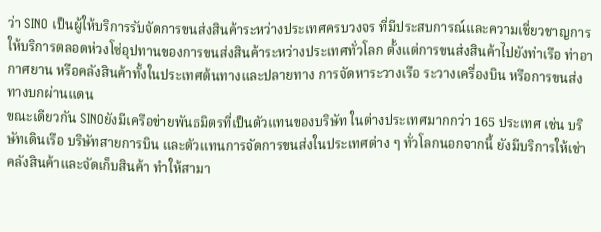ว่า SINO เป็นผู้ให้บริการรับจัดการขนส่งสินค้าระหว่างประเทศครบวงจร ที่มีประสบการณ์และความเชี่ยวชาญการให้บริการตลอดห่วงโซ่อุปทานของการขนส่งสินค้าระหว่างประเทศทั่วโลก ตั้งแต่การขนส่งสินค้าไปยังท่าเรือ ท่าอากาศยาน หรือคลังสินค้าทั้งในประเทศต้นทางและปลายทาง การจัดหาระวางเรือ ระวางเครื่องบิน หรือการขนส่งทางบกผ่านแดน
ขณะเดียวกัน SINOยังมีเครือข่ายพันธมิตรที่เป็นตัวแทนของบริษัท ในต่างประเทศมากกว่า 165 ประเทศ เช่น บริษัทเดินเรือ บริษัทสายการบิน และตัวแทนการจัดการขนส่งในประเทศต่าง ๆ ทั่วโลกนอกจากนี้ ยังมีบริการให้เช่าคลังสินค้าและจัดเก็บสินค้า ทำให้สามา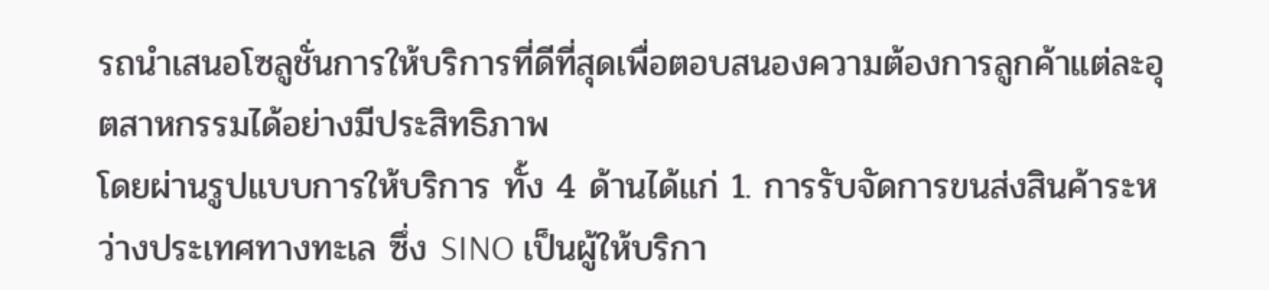รถนำเสนอโซลูชั่นการให้บริการที่ดีที่สุดเพื่อตอบสนองความต้องการลูกค้าแต่ละอุตสาหกรรมได้อย่างมีประสิทธิภาพ
โดยผ่านรูปแบบการให้บริการ ทั้ง 4 ด้านได้แก่ 1. การรับจัดการขนส่งสินค้าระหว่างประเทศทางทะเล ซึ่ง SINO เป็นผู้ให้บริกา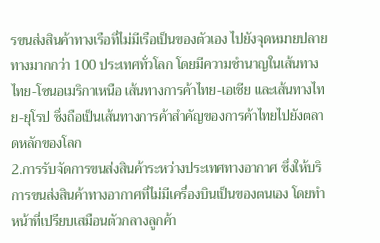รขนส่งสินค้าทางเรือที่ไม่มีเรือเป็นของตัวเอง ไปยังจุดหมายปลายทางมากกว่า 100 ประเทศทั่วโลก โดยมีความชำนาญในเส้นทางไทย-โซนอเมริกาเหนือ เส้นทางการค้าไทย-เอเชีย และเส้นทางไทย-ยุโรป ซึ่งถือเป็นเส้นทางการค้าสำคัญของการค้าไทยไปยังตลาดหลักของโลก
2.การรับจัดการขนส่งสินค้าระหว่างประเทศทางอากาศ ซึ่งให้บริการขนส่งสินค้าทางอากาศที่ไม่มีเครื่องบินเป็นของตนเอง โดยทำหน้าที่เปรียบเสมือนตัวกลางลูกค้า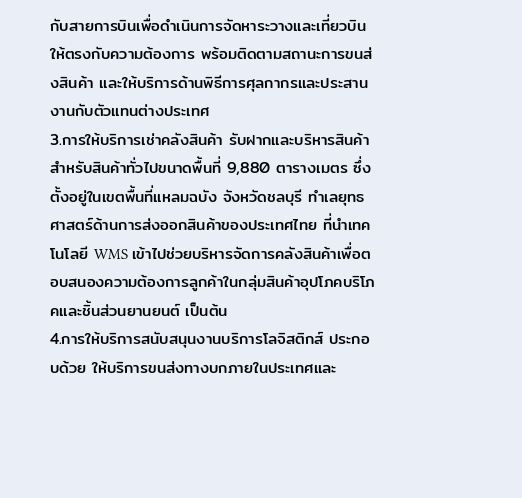กับสายการบินเพื่อดำเนินการจัดหาระวางและเที่ยวบินให้ตรงกับความต้องการ พร้อมติดตามสถานะการขนส่งสินค้า และให้บริการด้านพิธีการศุลกากรและประสานงานกับตัวแทนต่างประเทศ
3.การให้บริการเช่าคลังสินค้า รับฝากและบริหารสินค้าสำหรับสินค้าทั่วไปขนาดพื้นที่ 9,880 ตารางเมตร ซึ่งตั้งอยู่ในเขตพื้นที่แหลมฉบัง จังหวัดชลบุรี ทำเลยุทธศาสตร์ด้านการส่งออกสินค้าของประเทศไทย ที่นำเทคโนโลยี WMS เข้าไปช่วยบริหารจัดการคลังสินค้าเพื่อตอบสนองความต้องการลูกค้าในกลุ่มสินค้าอุปโภคบริโภคและชิ้นส่วนยานยนต์ เป็นต้น
4.การให้บริการสนับสนุนงานบริการโลจิสติกส์ ประกอบด้วย ให้บริการขนส่งทางบกภายในประเทศและ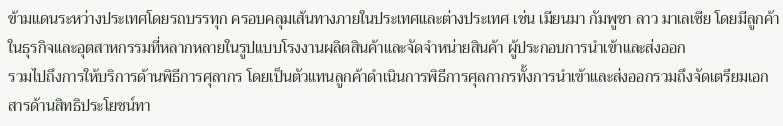ข้ามแดนระหว่างประเทศโดยรถบรรทุก ครอบคลุมเส้นทางภายในประเทศและต่างประเทศ เช่น เมียนมา กัมพูชา ลาว มาเลเซีย โดยมีลูกค้าในธุรกิจและอุตสาหกรรมที่หลากหลายในรูปแบบโรงงานผลิตสินค้าและจัดจำหน่ายสินค้า ผู้ประกอบการนำเข้าและส่งออก
รวมไปถึงการให้บริการด้านพิธีการศุลากร โดยเป็นตัวแทนลูกค้าดำเนินการพิธีการศุลกากรทั้งการนำเข้าและส่งออกรวมถึงจัดเตรียมเอกสารด้านสิทธิประโยชน์ทา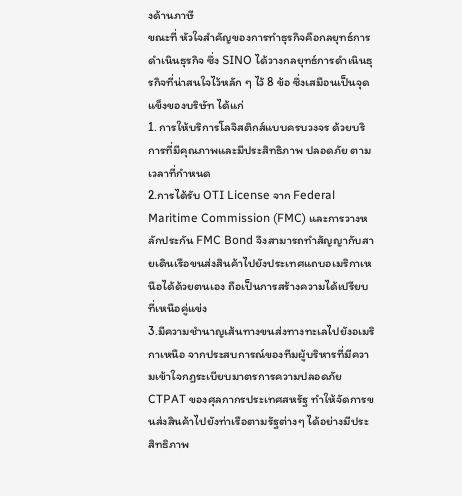งด้านภาษี
ขณะที่ หัวใจสำคัญของการทำธุรกิจคือกลยุทธ์การดำเนินธุรกิจ ซึ่ง SINO ได้วางกลยุทธ์การดำเนินธุรกิจที่น่าสนใจไว้หลัก ๆ ไว้ 8 ข้อ ซึ่งเสมือนเป็นจุดแข็งของบริษัท ได้แก่
1. การให้บริการโลจิสติกส์แบบครบวงจร ด้วยบริการที่มีคุณภาพและมีประสิทธิภาพ ปลอดภัย ตามเวลาที่กำหนด
2.การได้รับ OTI License จาก Federal Maritime Commission (FMC) และการวางหลักประกัน FMC Bond จึงสามารถทำสัญญากับสายเดินเรือขนส่งสินค้าไปยังประเทศแถบอเมริกาเหนือได้ด้วยตนเอง ถือเป็นการสร้างความได้เปรียบที่เหนือคู่แข่ง
3.มีความชำนาญเส้นทางขนส่งทางทะเลไปยังอเมริกาเหนือ จากประสบการณ์ของทีมผู้บริหารที่มีความเข้าใจกฎระเบียบมาตรการความปลอดภัย CTPAT ของศุลกากรประเทศสหรัฐ ทำให้จัดการขนส่งสินค้าไปยังท่าเรือตามรัฐต่างๆ ได้อย่างมีประสิทธิภาพ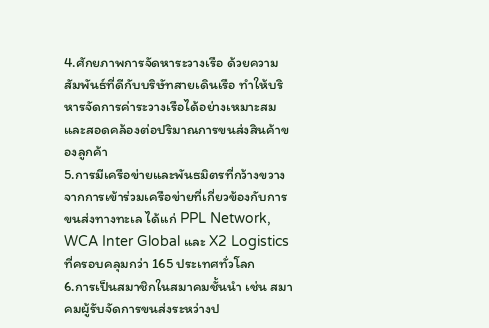4.ศักยภาพการจัดหาระวางเรือ ด้วยความสัมพันธ์ที่ดีกับบริษัทสายเดินเรือ ทำให้บริหารจัดการค่าระวางเรือได้อย่างเหมาะสมและสอดคล้องต่อปริมาณการขนส่งสินค้าของลูกค้า
5.การมีเครือข่ายและพันธมิตรที่กว้างขวาง จากการเข้าร่วมเครือข่ายที่เกี่ยวข้องกับการขนส่งทางทะเล ได้แก่ PPL Network, WCA Inter Global และ X2 Logistics ที่ครอบคลุมกว่า 165 ประเทศทั่วโลก
6.การเป็นสมาชิกในสมาคมชั้นนำ เช่น สมาคมผู้รับจัดการขนส่งระหว่างป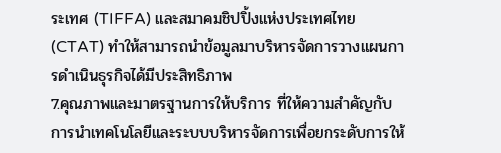ระเทศ (TIFFA) และสมาคมชิปปิ้งแห่งประเทศไทย (CTAT) ทำให้สามารถนำข้อมูลมาบริหารจัดการวางแผนการดำเนินธุรกิจได้มีประสิทธิภาพ
7.คุณภาพและมาตรฐานการให้บริการ ที่ให้ความสำคัญกับการนำเทคโนโลยีและระบบบริหารจัดการเพื่อยกระดับการให้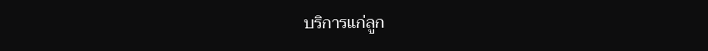บริการแก่ลูก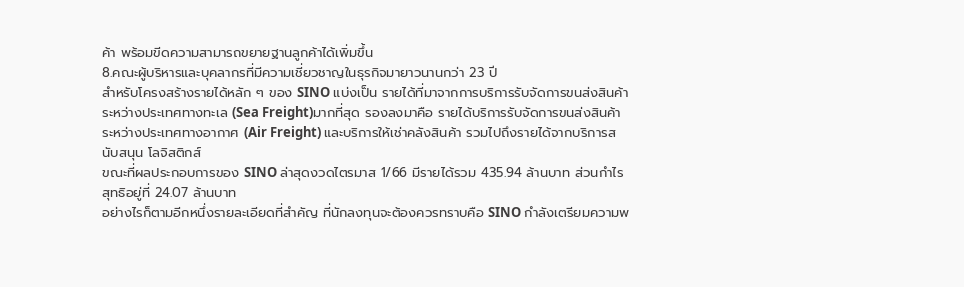ค้า พร้อมขีดความสามารถขยายฐานลูกค้าได้เพิ่มขึ้น
8.คณะผู้บริหารและบุคลากรที่มีความเชี่ยวชาญในธุรกิจมายาวนานกว่า 23 ปี
สำหรับโครงสร้างรายได้หลัก ๆ ของ SINO แบ่งเป็น รายได้ที่มาจากการบริการรับจัดการขนส่งสินค้าระหว่างประเทศทางทะเล (Sea Freight)มากที่สุด รองลงมาคือ รายได้บริการรับจัดการขนส่งสินค้าระหว่างประเทศทางอากาศ (Air Freight) และบริการให้เช่าคลังสินค้า รวมไปถึงรายได้จากบริการสนับสนุน โลจิสติกส์
ขณะที่ผลประกอบการของ SINO ล่าสุดงวดไตรมาส 1/66 มีรายได้รวม 435.94 ล้านบาท ส่วนกำไรสุทธิอยู่ที่ 24.07 ล้านบาท
อย่างไรก็ตามอีกหนึ่งรายละเอียดที่สำคัญ ที่นักลงทุนจะต้องควรทราบคือ SINO กำลังเตรียมความพ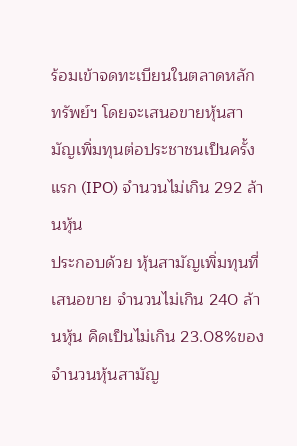ร้อมเข้าจดทะเบียนในตลาดหลักทรัพย์ฯ โดยจะเสนอขายหุ้นสามัญเพิ่มทุนต่อประชาชนเป็นครั้งแรก (IPO) จำนวนไม่เกิน 292 ล้านหุ้น
ประกอบด้วย หุ้นสามัญเพิ่มทุนที่เสนอขาย จำนวนไม่เกิน 240 ล้านหุ้น คิดเป็นไม่เกิน 23.08%ของจำนวนหุ้นสามัญ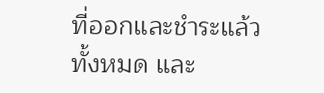ที่ออกและชำระแล้วทั้งหมด และ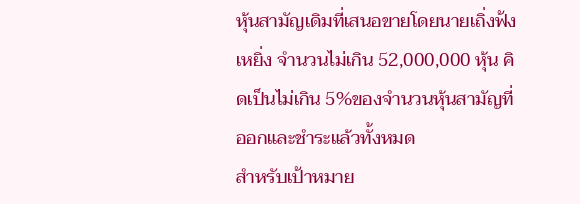หุ้นสามัญเดิมที่เสนอขายโดยนายเถิ่งฟ้ง เหยิ่ง จำนวนไม่เกิน 52,000,000 หุ้น คิดเป็นไม่เกิน 5%ของจำนวนหุ้นสามัญที่ออกและชำระแล้วทั้งหมด
สำหรับเป้าหมาย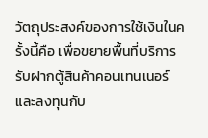วัตถุประสงค์ของการใช้เงินในครั้งนี้คือ เพื่อขยายพื้นที่บริการรับฝากตู้สินค้าคอนเทนเนอร์ และลงทุนกับ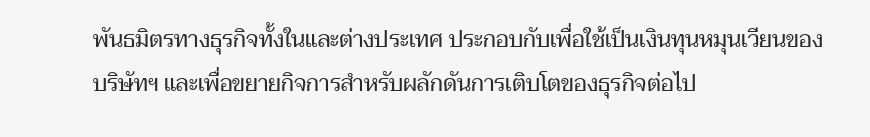พันธมิตรทางธุรกิจทั้งในและต่างประเทศ ประกอบกับเพื่อใช้เป็นเงินทุนหมุนเวียนของบริษัทฯ และเพื่อขยายกิจการสำหรับผลักดันการเติบโตของธุรกิจต่อไป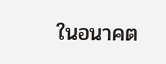ในอนาคต